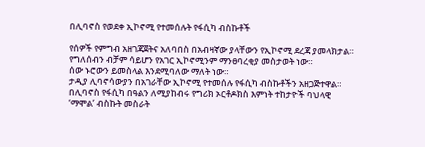በሊባኖስ የወደቀ ኢኮኖሚ የተመሰሉት የፋሲካ ብስኩቶች

የሰዎች የምግብ አዘገጃጀትና አለባበስ በአብዛኛው ያላቸውን የኢኮኖሚ ደረጃ ያመላክታል። የግለሰብን ብቻም ሳይሆን የአገር ኢኮኖሚንም ማንፀባረቂያ መስታወት ነው።
ሰው ኑሮውን ይመስላል እንደሚባለው ማለት ነው።
ታዲያ ሊባኖሳውያን በአገራቸው ኢኮኖሚ የተመሰሉ የፋሲካ ብስኩቶችን አዘጋጅተዋል።
በሊባኖስ የፋሲካ በዓልን ለሚያከብሩ የግሪክ ኦርቶዶክስ እምነት ተከታዮች ባህላዊ ‘ማሞል’ ብስኩት መስራት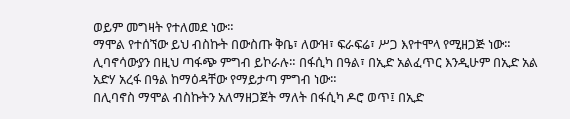ወይም መግዛት የተለመደ ነው።
ማሞል የተሰኘው ይህ ብስኩት በውስጡ ቅቤ፣ ለውዝ፣ ፍራፍሬ፣ ሥጋ እየተሞላ የሚዘጋጅ ነው።
ሊባኖሳውያን በዚህ ጣፋጭ ምግብ ይኮራሉ። በፋሲካ በዓል፣ በኢድ አልፈጥር እንዲሁም በኢድ አል አድሃ አረፋ በዓል ከማዕዳቸው የማይታጣ ምግብ ነው።
በሊባኖስ ማሞል ብስኩትን አለማዘጋጀት ማለት በፋሲካ ዶሮ ወጥ፤ በኢድ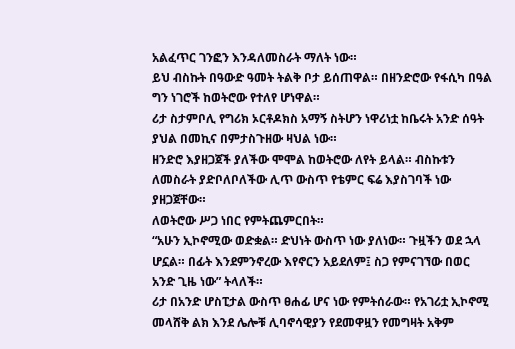አልፈጥር ገንፎን እንዳለመስራት ማለት ነው።
ይህ ብስኩት በዓውድ ዓመት ትልቅ ቦታ ይሰጠዋል። በዘንድሮው የፋሲካ በዓል ግን ነገሮች ከወትሮው የተለየ ሆነዋል።
ሪታ ስታምቦሊ የግሪክ ኦርቶዶክስ አማኝ ስትሆን ነዋሪነቷ ከቤሩት አንድ ሰዓት ያህል በመኪና በምታስጉዘው ዛህል ነው።
ዘንድሮ እያዘጋጀች ያለችው ሞሞል ከወትሮው ለየት ይላል። ብስኩቱን ለመስራት ያድቦለቦለችው ሊጥ ውስጥ የቴምር ፍሬ እያስገባች ነው ያዘጋጀቸው።
ለወትሮው ሥጋ ነበር የምትጨምርበት።
“አሁን ኢኮኖሚው ወድቋል። ድህነት ውስጥ ነው ያለነው። ጉዟችን ወደ ኋላ ሆኗል። በፊት እንደምንኖረው እየኖርን አይደለም፤ ስጋ የምናገኘው በወር አንድ ጊዜ ነው” ትላለች።
ሪታ በአንድ ሆስፒታል ውስጥ ፀሐፊ ሆና ነው የምትሰራው። የአገሪቷ ኢኮኖሚ መላሸቅ ልክ እንደ ሌሎቹ ሊባኖሳዊያን የደመዋዟን የመግዛት አቅም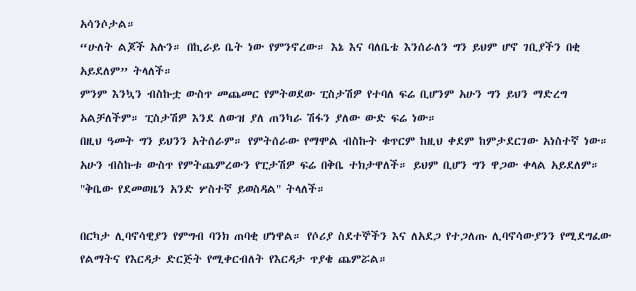አሳንሶታል።
“ሁለት ልጆች አሉን። በኪራይ ቤት ነው የምንኖረው። እኔ እና ባለቤቴ እንሰራለን ግን ይህም ሆኖ ገቢያችን በቂ አይደለም” ትላለች።
ምንም እንኳን ብስኩቷ ውስጥ መጨመር የምትወደው ፒስታሽዎ የተባለ ፍሬ ቢሆንም አሁን ግን ይህን ማድረግ አልቻለችም። ፒስታሽዎ እንደ ለውዝ ያለ ጠንካራ ሽፋን ያለው ውድ ፍሬ ነው።
በዚህ ዓመት ግን ይህንን አትሰራም። የምትሰራው የማሞል ብስኩት ቁጥርም ከዚህ ቀደም ከምታደርገው አነስተኛ ነው።
አሁን ብስኩቱ ውስጥ የምትጨምረውን የፒታሽዎ ፍሬ በቅቤ ተክታዋለች። ይህም ቢሆን ግን ዋጋው ቀላል አይደለም።
"ቅቤው የደመወዜን አንድ ሦስተኛ ይወስዳል" ትላለች።

በርካታ ሊባኖሳዊያን የምግብ ባንክ ጠባቂ ሆነዋል። የሶሪያ ስደተኞችን እና ለአደጋ የተጋለጡ ሊባኖሳውያንን የሚደግፈው የልማትና የእርዳታ ድርጅት የሚቀርብለት የእርዳታ ጥያቄ ጨምሯል።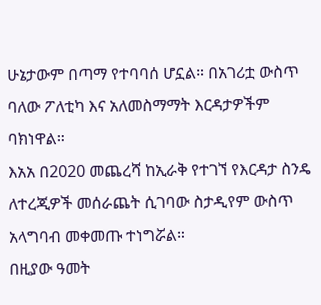ሁኔታውም በጣማ የተባባሰ ሆኗል። በአገሪቷ ውስጥ ባለው ፖለቲካ እና አለመስማማት እርዳታዎችም ባክነዋል።
እአአ በ2020 መጨረሻ ከኢራቅ የተገኘ የእርዳታ ስንዴ ለተረጂዎች መሰራጨት ሲገባው ስታዲየም ውስጥ አላግባብ መቀመጡ ተነግሯል።
በዚያው ዓመት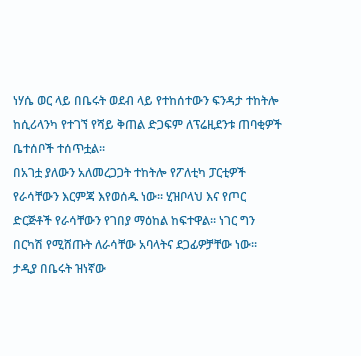ነሃሴ ወር ላይ በቤሩት ወደብ ላይ የተከሰተውን ፍንዳታ ተከትሎ ከሲሪላንካ የተገኘ የሻይ ቅጠል ድጋፍም ለፕሬዚደንቱ ጠባቂዎች ቤተሰቦች ተሰጥቷል።
በአገቷ ያለውን አለመረጋጋት ተከትሎ የፖለቲካ ፓርቲዎች የራሳቸውን እርምጃ እየወሰዱ ነው። ሂዝቦላህ እና የጦር ድርጅቶች የራሳቸውን የገበያ ማዕከል ከፍተዋል። ነገር ግን በርካሽ የሚሸጡት ለራሳቸው አባላትና ደጋፊዎቻቸው ነው።
ታዲያ በቤሩት ዝነኛው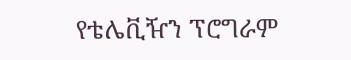የቴሌቪዥን ፕሮግራም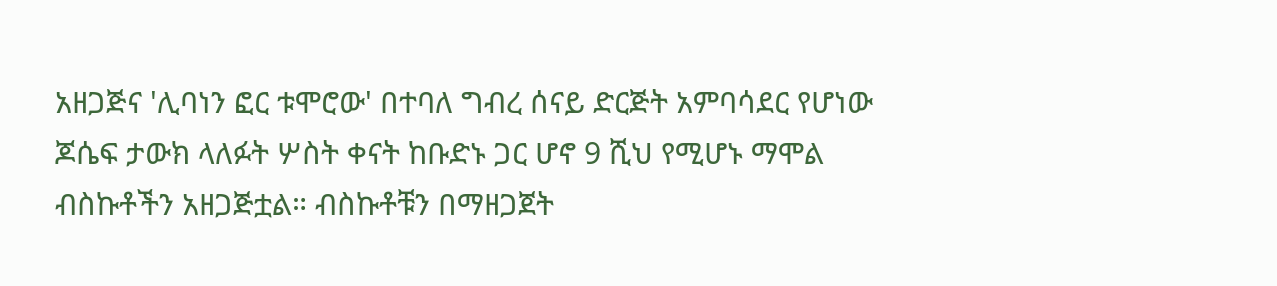አዘጋጅና 'ሊባነን ፎር ቱሞሮው' በተባለ ግብረ ሰናይ ድርጅት አምባሳደር የሆነው ጆሴፍ ታውክ ላለፉት ሦስት ቀናት ከቡድኑ ጋር ሆኖ 9 ሺህ የሚሆኑ ማሞል ብስኩቶችን አዘጋጅቷል። ብስኩቶቹን በማዘጋጀት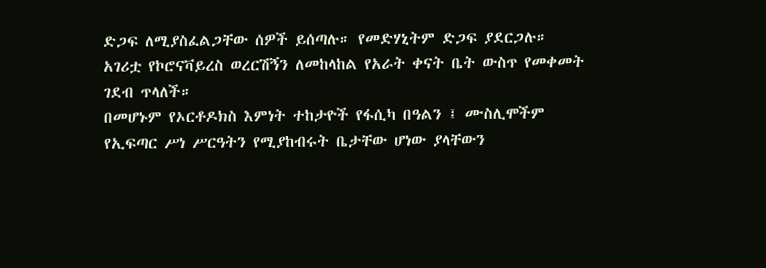ድጋፍ ለሚያስፈልጋቸው ሰዎች ይሰጣሉ። የመድሃኒትም ድጋፍ ያደርጋሉ።
አገሪቷ የኮሮናቫይረስ ወረርሽኝን ለመከላከል የአራት ቀናት ቤት ውስጥ የመቀመት ገደብ ጥላለች።
በመሆኑም የኦርቶዶክስ እምነት ተከታዮች የፋሲካ በዓልን ፤ ሙስሊሞችም የኢፍጣር ሥነ ሥርዓትን የሚያከብሩት ቤታቸው ሆነው ያላቸውን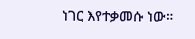ነገር እየተቃመሱ ነው።